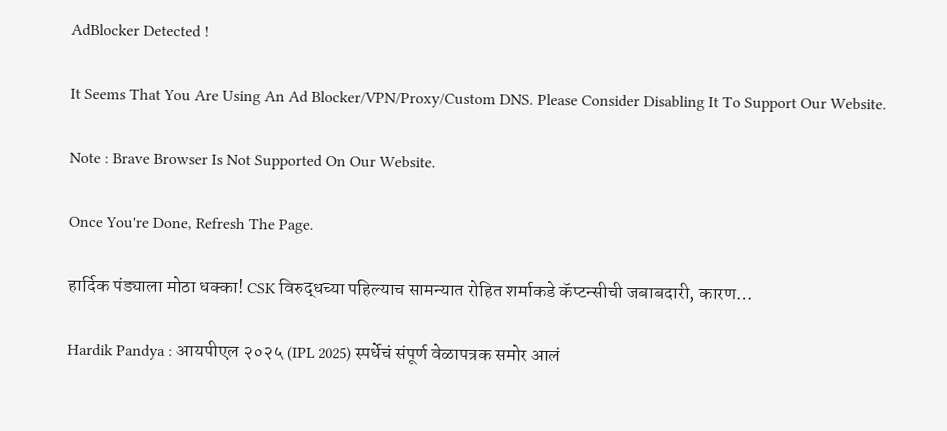AdBlocker Detected !

It Seems That You Are Using An Ad Blocker/VPN/Proxy/Custom DNS. Please Consider Disabling It To Support Our Website.

Note : Brave Browser Is Not Supported On Our Website.

Once You're Done, Refresh The Page.

हार्दिक पंड्याला मोठा धक्का! CSK विरुद्धच्या पहिल्याच सामन्यात रोहित शर्माकडे कॅप्टन्सीची जबाबदारी, कारण…

Hardik Pandya : आयपीएल २०२५ (IPL 2025) स्पर्धेचं संपूर्ण वेळापत्रक समोर आलं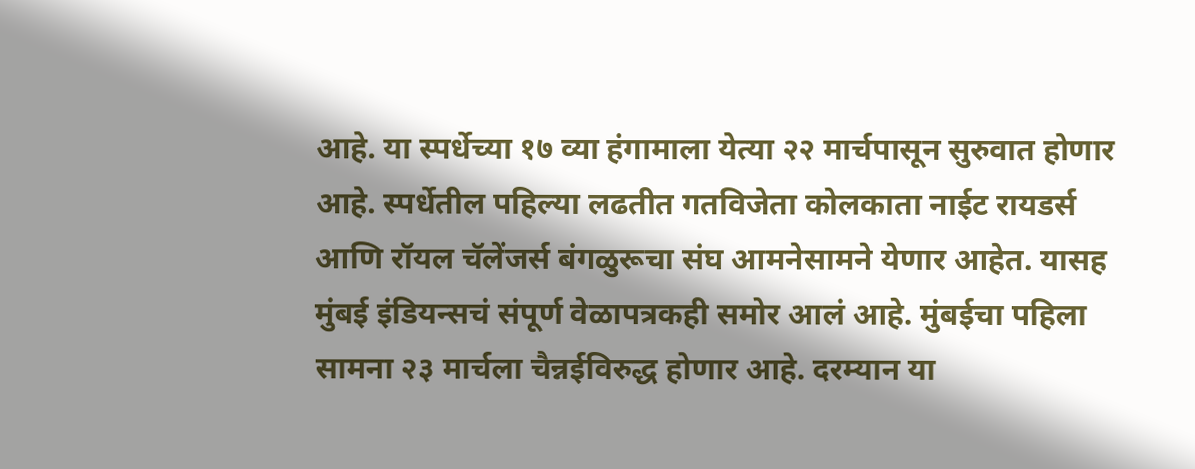आहे. या स्पर्धेच्या १७ व्या हंगामाला येत्या २२ मार्चपासून सुरुवात होणार आहे. स्पर्धेतील पहिल्या लढतीत गतविजेता कोलकाता नाईट रायडर्स आणि रॉयल चॅलेंजर्स बंगळुरूचा संघ आमनेसामने येणार आहेत. यासह मुंबई इंडियन्सचं संपूर्ण वेळापत्रकही समोर आलं आहे. मुंबईचा पहिला सामना २३ मार्चला चैन्नईविरुद्ध होणार आहे. दरम्यान या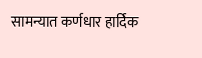सामन्यात कर्णधार हार्दिक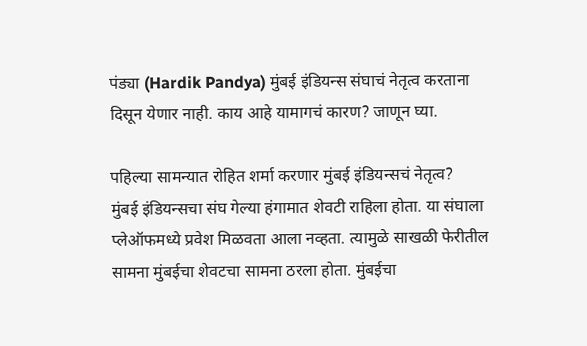पंड्या (Hardik Pandya) मुंबई इंडियन्स संघाचं नेतृत्व करताना दिसून येणार नाही. काय आहे यामागचं कारण? जाणून घ्या.

पहिल्या सामन्यात रोहित शर्मा करणार मुंबई इंडियन्सचं नेतृत्व?
मुंबई इंडियन्सचा संघ गेल्या हंगामात शेवटी राहिला होता. या संघाला प्लेऑफमध्ये प्रवेश मिळवता आला नव्हता. त्यामुळे साखळी फेरीतील सामना मुंबईचा शेवटचा सामना ठरला होता. मुंबईचा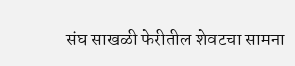संघ साखळी फेरीतील शेवटचा सामना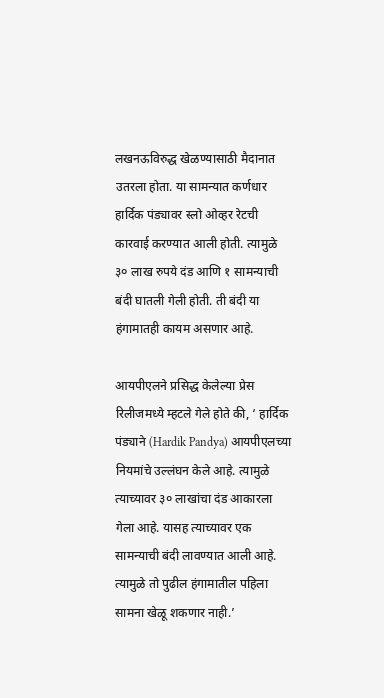लखनऊविरुद्ध खेळण्यासाठी मैदानात उतरला होता. या सामन्यात कर्णधार हार्दिक पंड्यावर स्लो ओव्हर रेटची कारवाई करण्यात आली होती. त्यामुळे ३० लाख रुपये दंड आणि १ सामन्याची बंदी घातली गेली होती. ती बंदी या हंगामातही कायम असणार आहे.

आयपीएलने प्रसिद्ध केलेल्या प्रेस रिलीजमध्ये म्हटले गेले होते की, ‘ हार्दिक पंड्याने (Hardik Pandya) आयपीएलच्या नियमांचे उल्लंघन केले आहे. त्यामुळे त्याच्यावर ३० लाखांचा दंड आकारला गेला आहे. यासह त्याच्यावर एक सामन्याची बंदी लावण्यात आली आहे. त्यामुळे तो पुढील हंगामातील पहिला सामना खेळू शकणार नाही.’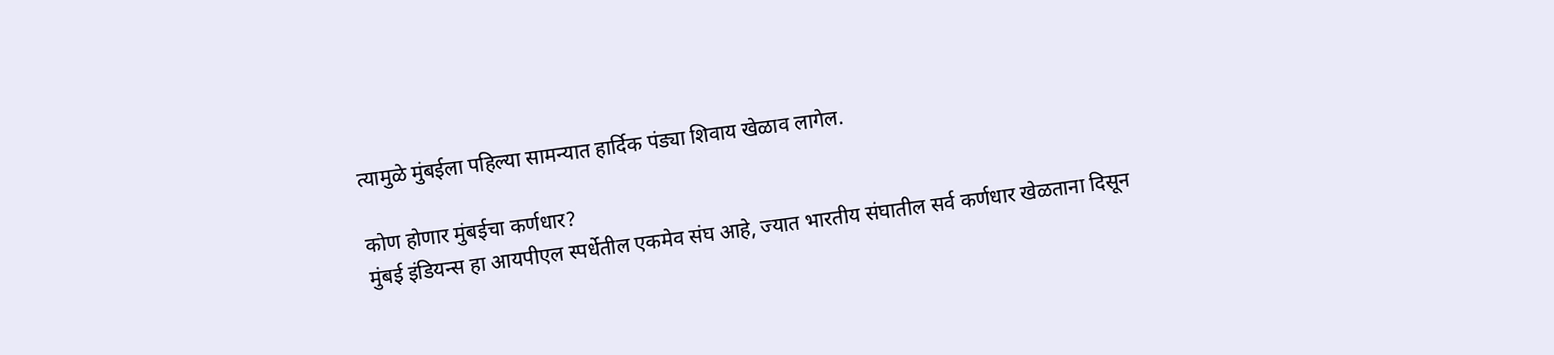त्यामुळे मुंबईला पहिल्या सामन्यात हार्दिक पंड्या शिवाय खेळाव लागेल.

कोण होणार मुंबईचा कर्णधार?
मुंबई इंडियन्स हा आयपीएल स्पर्धेतील एकमेव संघ आहे, ज्यात भारतीय संघातील सर्व कर्णधार खेळताना दिसून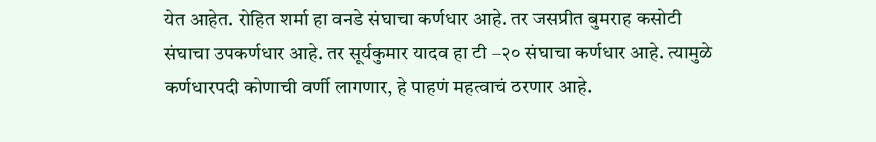येत आहेत. रोहित शर्मा हा वनडे संघाचा कर्णधार आहे. तर जसप्रीत बुमराह कसोटी संघाचा उपकर्णधार आहे. तर सूर्यकुमार यादव हा टी –२० संघाचा कर्णधार आहे. त्यामुळे कर्णधारपदी कोणाची वर्णी लागणार, हे पाहणं महत्वाचं ठरणार आहे.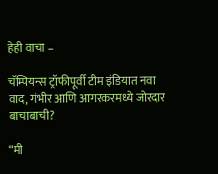हेही वाचा –

चॅम्पियन्स ट्रॉफीपूर्वी टीम इंडियात नवा वाद, गंभीर आणि आगरकरमध्ये जोरदार बाचाबाची?

“मी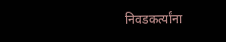निवडकर्त्यांना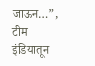जाऊन…”, टीम इंडियातून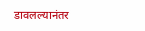डावलल्यानंतर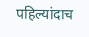पहिल्यांदाच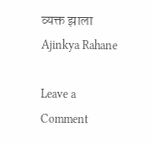व्यक्त झाला Ajinkya Rahane

Leave a Comment